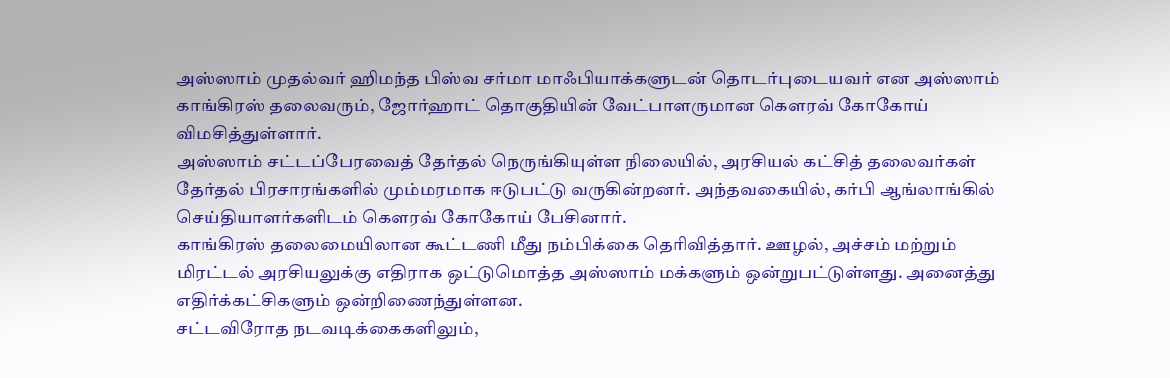அஸ்ஸாம் முதல்வர் ஹிமந்த பிஸ்வ சர்மா மாஃபியாக்களுடன் தொடர்புடையவர் என அஸ்ஸாம் காங்கிரஸ் தலைவரும், ஜோர்ஹாட் தொகுதியின் வேட்பாளருமான கௌரவ் கோகோய் விமசித்துள்ளார்.
அஸ்ஸாம் சட்டப்பேரவைத் தேர்தல் நெருங்கியுள்ள நிலையில், அரசியல் கட்சித் தலைவர்கள் தேர்தல் பிரசாரங்களில் மும்மரமாக ஈடுபட்டு வருகின்றனர். அந்தவகையில், கர்பி ஆங்லாங்கில் செய்தியாளர்களிடம் கௌரவ் கோகோய் பேசினார்.
காங்கிரஸ் தலைமையிலான கூட்டணி மீது நம்பிக்கை தெரிவித்தார். ஊழல், அச்சம் மற்றும் மிரட்டல் அரசியலுக்கு எதிராக ஒட்டுமொத்த அஸ்ஸாம் மக்களும் ஒன்றுபட்டுள்ளது. அனைத்து எதிர்க்கட்சிகளும் ஒன்றிணைந்துள்ளன.
சட்டவிரோத நடவடிக்கைகளிலும்,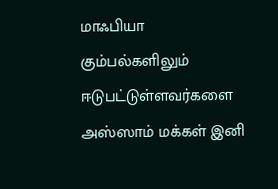மாஃபியா கும்பல்களிலும் ஈடுபட்டுள்ளவர்களை அஸ்ஸாம் மக்கள் இனி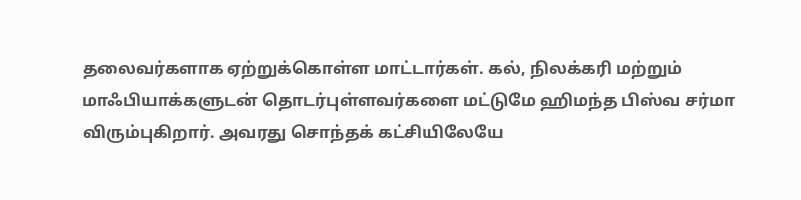தலைவர்களாக ஏற்றுக்கொள்ள மாட்டார்கள். கல், நிலக்கரி மற்றும் மாஃபியாக்களுடன் தொடர்புள்ளவர்களை மட்டுமே ஹிமந்த பிஸ்வ சர்மா விரும்புகிறார். அவரது சொந்தக் கட்சியிலேயே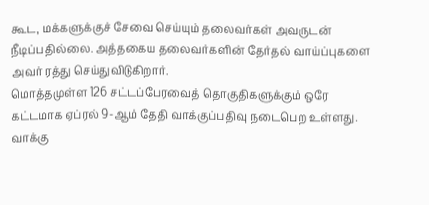கூட, மக்களுக்குச் சேவை செய்யும் தலைவர்கள் அவருடன் நீடிப்பதில்லை. அத்தகைய தலைவர்களின் தேர்தல் வாய்ப்புகளை அவர் ரத்து செய்துவிடுகிறார்.
மொத்தமுள்ள 126 சட்டப்பேரவைத் தொகுதிகளுக்கும் ஒரே கட்டமாக ஏப்ரல் 9-ஆம் தேதி வாக்குப்பதிவு நடைபெற உள்ளது. வாக்கு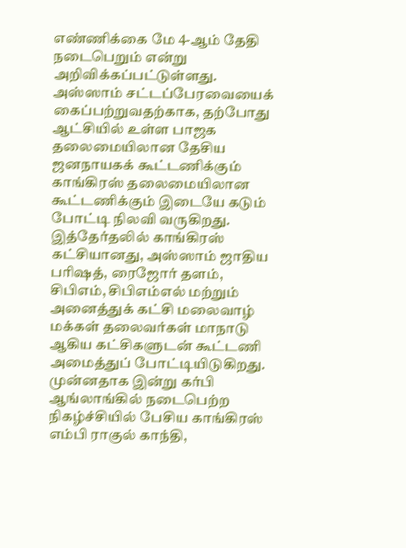எண்ணிக்கை மே 4-ஆம் தேதி நடைபெறும் என்று அறிவிக்கப்பட்டுள்ளது. அஸ்ஸாம் சட்டப்பேரவையைக் கைப்பற்றுவதற்காக, தற்போது ஆட்சியில் உள்ள பாஜக தலைமையிலான தேசிய ஜனநாயகக் கூட்டணிக்கும் காங்கிரஸ் தலைமையிலான கூட்டணிக்கும் இடையே கடும் போட்டி நிலவி வருகிறது.
இத்தேர்தலில் காங்கிரஸ் கட்சியானது, அஸ்ஸாம் ஜாதிய பரிஷத், ரைஜோர் தளம், சிபிஎம், சிபிஎம்எல் மற்றும் அனைத்துக் கட்சி மலைவாழ் மக்கள் தலைவர்கள் மாநாடு ஆகிய கட்சிகளுடன் கூட்டணி அமைத்துப் போட்டியிடுகிறது.
முன்னதாக இன்று கர்பி ஆங்லாங்கில் நடைபெற்ற நிகழ்ச்சியில் பேசிய காங்கிரஸ் எம்பி ராகுல் காந்தி,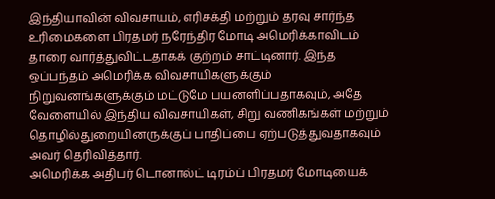இந்தியாவின் விவசாயம், எரிசக்தி மற்றும் தரவு சார்ந்த உரிமைகளை பிரதமர் நரேந்திர மோடி அமெரிக்காவிடம் தாரை வார்த்துவிட்டதாகக் குற்றம் சாட்டினார். இந்த ஒப்பந்தம் அமெரிக்க விவசாயிகளுக்கும் நிறுவனங்களுக்கும் மட்டுமே பயனளிப்பதாகவும், அதே வேளையில் இந்திய விவசாயிகள், சிறு வணிகங்கள் மற்றும் தொழில்துறையினருக்குப் பாதிப்பை ஏற்படுத்துவதாகவும் அவர் தெரிவித்தார்.
அமெரிக்க அதிபர் டொனால்ட் டிரம்ப் பிரதமர் மோடியைக்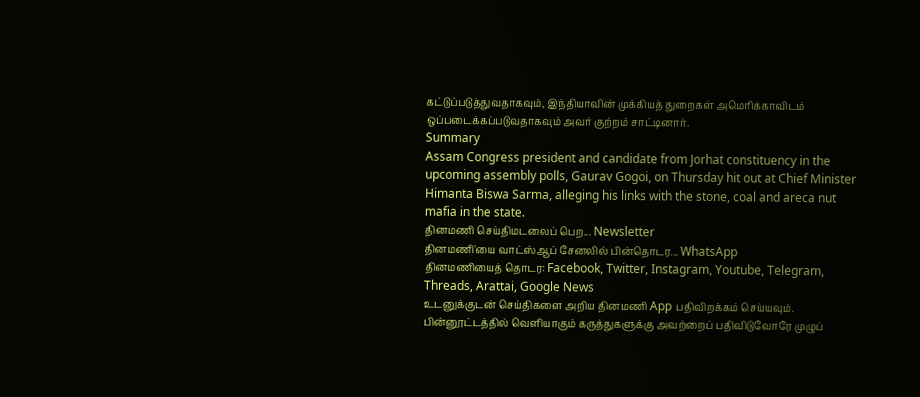கட்டுப்படுத்துவதாகவும், இந்தியாவின் முக்கியத் துறைகள் அமெரிக்காவிடம் ஒப்படைக்கப்படுவதாகவும் அவர் குற்றம் சாட்டினார்.
Summary
Assam Congress president and candidate from Jorhat constituency in the upcoming assembly polls, Gaurav Gogoi, on Thursday hit out at Chief Minister Himanta Biswa Sarma, alleging his links with the stone, coal and areca nut mafia in the state.
தினமணி செய்திமடலைப் பெற... Newsletter
தினமணி'யை வாட்ஸ்ஆப் சேனலில் பின்தொடர... WhatsApp
தினமணியைத் தொடர: Facebook, Twitter, Instagram, Youtube, Telegram, Threads, Arattai, Google News
உடனுக்குடன் செய்திகளை அறிய தினமணி App பதிவிறக்கம் செய்யவும்.
பின்னூட்டத்தில் வெளியாகும் கருத்துகளுக்கு அவற்றைப் பதிவிடுவோரே முழுப்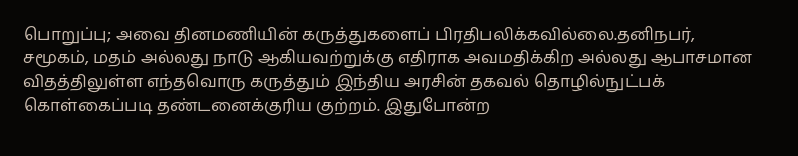பொறுப்பு; அவை தினமணியின் கருத்துகளைப் பிரதிபலிக்கவில்லை.தனிநபர், சமூகம், மதம் அல்லது நாடு ஆகியவற்றுக்கு எதிராக அவமதிக்கிற அல்லது ஆபாசமான விதத்திலுள்ள எந்தவொரு கருத்தும் இந்திய அரசின் தகவல் தொழில்நுட்பக் கொள்கைப்படி தண்டனைக்குரிய குற்றம். இதுபோன்ற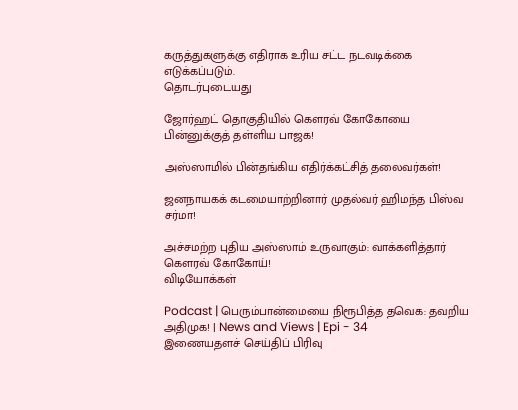கருத்துகளுக்கு எதிராக உரிய சட்ட நடவடிக்கை எடுக்கப்படும்.
தொடர்புடையது

ஜோர்ஹட் தொகுதியில் கௌரவ் கோகோயை பின்னுக்குத் தள்ளிய பாஜக!

அஸ்ஸாமில் பின்தங்கிய எதிர்க்கட்சித் தலைவர்கள்!

ஜனநாயகக் கடமையாற்றினார் முதல்வர் ஹிமந்த பிஸ்வ சர்மா!

அச்சமற்ற புதிய அஸ்ஸாம் உருவாகும்: வாக்களித்தார் கௌரவ் கோகோய்!
விடியோக்கள்

Podcast | பெரும்பான்மையை நிரூபித்த தவெக: தவறிய அதிமுக! | News and Views | Epi - 34
இணையதளச் செய்திப் பிரிவு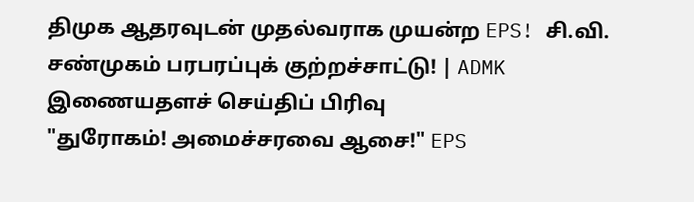திமுக ஆதரவுடன் முதல்வராக முயன்ற EPS! சி.வி. சண்முகம் பரபரப்புக் குற்றச்சாட்டு! | ADMK
இணையதளச் செய்திப் பிரிவு
"துரோகம்! அமைச்சரவை ஆசை!" EPS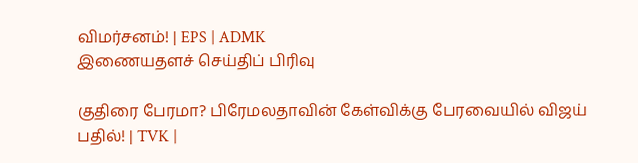விமர்சனம்! | EPS | ADMK
இணையதளச் செய்திப் பிரிவு

குதிரை பேரமா? பிரேமலதாவின் கேள்விக்கு பேரவையில் விஜய் பதில்! | TVK |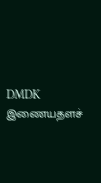DMDK
இணையதளச்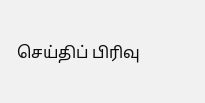செய்திப் பிரிவு